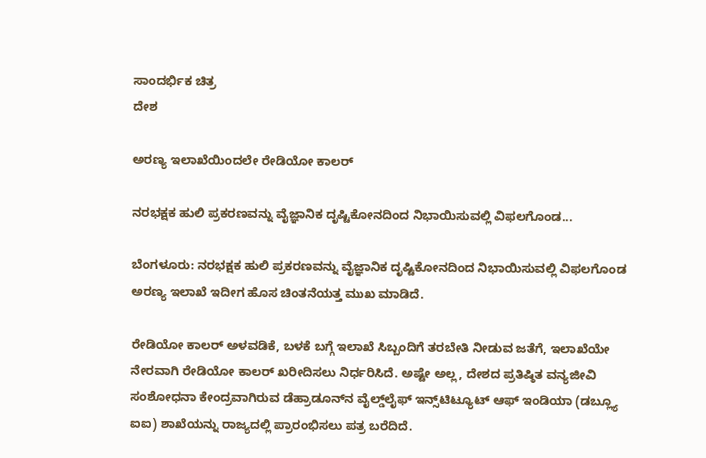ಸಾಂದರ್ಭಿಕ ಚಿತ್ರ
ದೇಶ

ಅರಣ್ಯ ಇಲಾಖೆಯಿಂದಲೇ ರೇಡಿಯೋ ಕಾಲರ್

ನರಭಕ್ಷಕ ಹುಲಿ ಪ್ರಕರಣವನ್ನು ವೈಜ್ಞಾನಿಕ ದೃಷ್ಟಿಕೋನದಿಂದ ನಿಭಾಯಿಸುವಲ್ಲಿ ವಿಫಲಗೊಂಡ...

ಬೆಂಗಳೂರು: ನರಭಕ್ಷಕ ಹುಲಿ ಪ್ರಕರಣವನ್ನು ವೈಜ್ಞಾನಿಕ ದೃಷ್ಟಿಕೋನದಿಂದ ನಿಭಾಯಿಸುವಲ್ಲಿ ವಿಫಲಗೊಂಡ ಅರಣ್ಯ ಇಲಾಖೆ ಇದೀಗ ಹೊಸ ಚಿಂತನೆಯತ್ತ ಮುಖ ಮಾಡಿದೆ.

ರೇಡಿಯೋ ಕಾಲರ್ ಅಳವಡಿಕೆ, ಬಳಕೆ ಬಗ್ಗೆ ಇಲಾಖೆ ಸಿಬ್ಬಂದಿಗೆ ತರಬೇತಿ ನೀಡುವ ಜತೆಗೆ, ಇಲಾಖೆಯೇ ನೇರವಾಗಿ ರೇಡಿಯೋ ಕಾಲರ್ ಖರೀದಿಸಲು ನಿರ್ಧರಿಸಿದೆ. ಅಷ್ಟೇ ಅಲ್ಲ, ದೇಶದ ಪ್ರತಿಷ್ಠಿತ ವನ್ಯಜೀವಿ ಸಂಶೋಧನಾ ಕೇಂದ್ರವಾಗಿರುವ ಡೆಹ್ರಾಡೂನ್‌ನ ವೈಲ್ಡ್‌ಲೈಫ್ ಇನ್ಸ್‌ಟಿಟ್ಯೂಟ್ ಆಫ್ ಇಂಡಿಯಾ (ಡಬ್ಲ್ಯೂ ಐಐ) ಶಾಖೆಯನ್ನು ರಾಜ್ಯದಲ್ಲಿ ಪ್ರಾರಂಭಿಸಲು ಪತ್ರ ಬರೆದಿದೆ.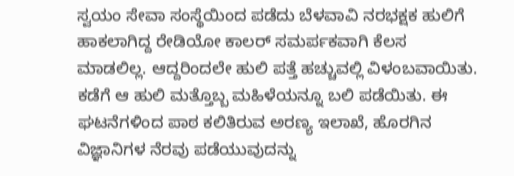ಸ್ವಯಂ ಸೇವಾ ಸಂಸ್ಥೆಯಿಂದ ಪಡೆದು ಬೆಳವಾವಿ ನರಭಕ್ಷಕ ಹುಲಿಗೆ ಹಾಕಲಾಗಿದ್ದ ರೇಡಿಯೋ ಕಾಲರ್ ಸಮರ್ಪಕವಾಗಿ ಕೆಲಸ ಮಾಡಲಿಲ್ಲ. ಆದ್ದರಿಂದಲೇ ಹುಲಿ ಪತ್ತೆ ಹಚ್ಚುವಲ್ಲಿ ವಿಳಂಬವಾಯಿತು. ಕಡೆಗೆ ಆ ಹುಲಿ ಮತ್ತೊಬ್ಬ ಮಹಿಳೆಯನ್ನೂ ಬಲಿ ಪಡೆಯಿತು. ಈ ಘಟನೆಗಳಿಂದ ಪಾಠ ಕಲಿತಿರುವ ಅರಣ್ಯ ಇಲಾಖೆ, ಹೊರಗಿನ ವಿಜ್ಞಾನಿಗಳ ನೆರವು ಪಡೆಯುವುದನ್ನು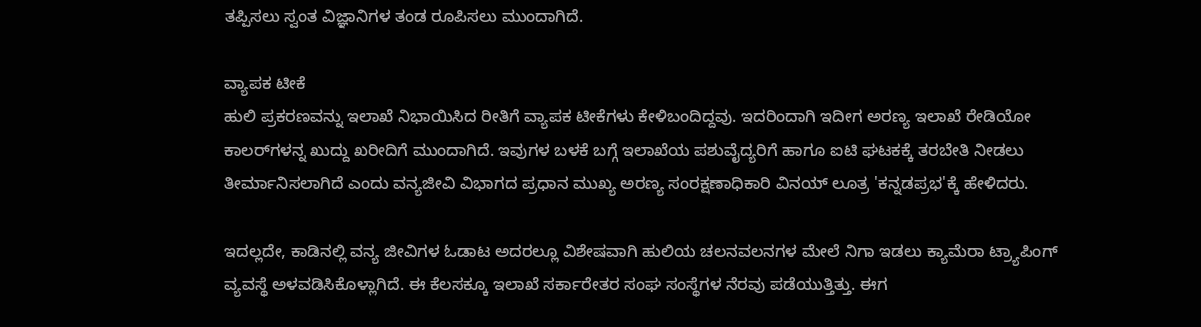ತಪ್ಪಿಸಲು ಸ್ವಂತ ವಿಜ್ಞಾನಿಗಳ ತಂಡ ರೂಪಿಸಲು ಮುಂದಾಗಿದೆ.

ವ್ಯಾಪಕ ಟೀಕೆ
ಹುಲಿ ಪ್ರಕರಣವನ್ನು ಇಲಾಖೆ ನಿಭಾಯಿಸಿದ ರೀತಿಗೆ ವ್ಯಾಪಕ ಟೀಕೆಗಳು ಕೇಳಿಬಂದಿದ್ದವು. ಇದರಿಂದಾಗಿ ಇದೀಗ ಅರಣ್ಯ ಇಲಾಖೆ ರೇಡಿಯೋ ಕಾಲರ್‌ಗಳನ್ನ ಖುದ್ದು ಖರೀದಿಗೆ ಮುಂದಾಗಿದೆ. ಇವುಗಳ ಬಳಕೆ ಬಗ್ಗೆ ಇಲಾಖೆಯ ಪಶುವೈದ್ಯರಿಗೆ ಹಾಗೂ ಐಟಿ ಘಟಕಕ್ಕೆ ತರಬೇತಿ ನೀಡಲು ತೀರ್ಮಾನಿಸಲಾಗಿದೆ ಎಂದು ವನ್ಯಜೀವಿ ವಿಭಾಗದ ಪ್ರಧಾನ ಮುಖ್ಯ ಅರಣ್ಯ ಸಂರಕ್ಷಣಾಧಿಕಾರಿ ವಿನಯ್ ಲೂತ್ರ 'ಕನ್ನಡಪ್ರಭ'ಕ್ಕೆ ಹೇಳಿದರು.

ಇದಲ್ಲದೇ, ಕಾಡಿನಲ್ಲಿ ವನ್ಯ ಜೀವಿಗಳ ಓಡಾಟ ಅದರಲ್ಲೂ ವಿಶೇಷವಾಗಿ ಹುಲಿಯ ಚಲನವಲನಗಳ ಮೇಲೆ ನಿಗಾ ಇಡಲು ಕ್ಯಾಮೆರಾ ಟ್ರ್ಯಾಪಿಂಗ್ ವ್ಯವಸ್ಥೆ ಅಳವಡಿಸಿಕೊಳ್ಲಾಗಿದೆ. ಈ ಕೆಲಸಕ್ಕೂ ಇಲಾಖೆ ಸರ್ಕಾರೇತರ ಸಂಘ ಸಂಸ್ಥೆಗಳ ನೆರವು ಪಡೆಯುತ್ತಿತ್ತು. ಈಗ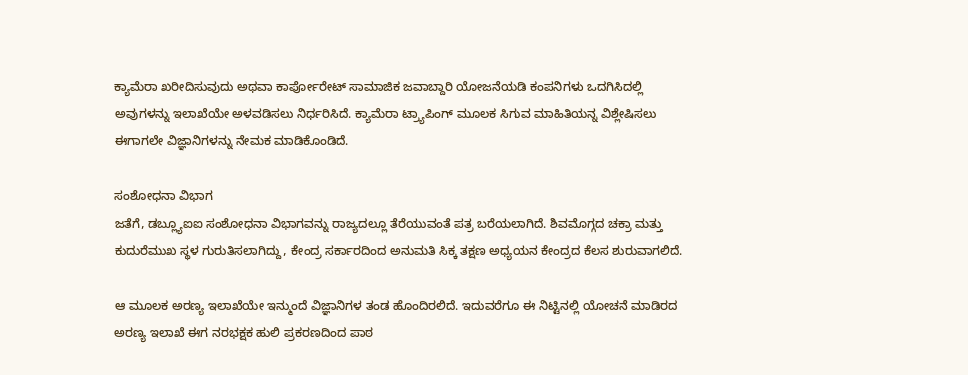ಕ್ಯಾಮೆರಾ ಖರೀದಿಸುವುದು ಅಥವಾ ಕಾರ್ಪೋರೇಟ್ ಸಾಮಾಜಿಕ ಜವಾಬ್ದಾರಿ ಯೋಜನೆಯಡಿ ಕಂಪನಿಗಳು ಒದಗಿಸಿದಲ್ಲಿ ಅವುಗಳನ್ನು ಇಲಾಖೆಯೇ ಅಳವಡಿಸಲು ನಿರ್ಧರಿಸಿದೆ. ಕ್ಯಾಮೆರಾ ಟ್ರ್ಯಾಪಿಂಗ್ ಮೂಲಕ ಸಿಗುವ ಮಾಹಿತಿಯನ್ನ ವಿಶ್ಲೇಷಿಸಲು ಈಗಾಗಲೇ ವಿಜ್ಞಾನಿಗಳನ್ನು ನೇಮಕ ಮಾಡಿಕೊಂಡಿದೆ.

ಸಂಶೋಧನಾ ವಿಭಾಗ
ಜತೆಗೆ, ಡಬ್ಲ್ಯೂಐಐ ಸಂಶೋಧನಾ ವಿಭಾಗವನ್ನು ರಾಜ್ಯದಲ್ಲೂ ತೆರೆಯುವಂತೆ ಪತ್ರ ಬರೆಯಲಾಗಿದೆ. ಶಿವಮೊಗ್ಗದ ಚಕ್ರಾ ಮತ್ತು ಕುದುರೆಮುಖ ಸ್ಥಳ ಗುರುತಿಸಲಾಗಿದ್ದು, ಕೇಂದ್ರ ಸರ್ಕಾರದಿಂದ ಅನುಮತಿ ಸಿಕ್ಕ ತಕ್ಷಣ ಅಧ್ಯಯನ ಕೇಂದ್ರದ ಕೆಲಸ ಶುರುವಾಗಲಿದೆ.

ಆ ಮೂಲಕ ಅರಣ್ಯ ಇಲಾಖೆಯೇ ಇನ್ಮುಂದೆ ವಿಜ್ಞಾನಿಗಳ ತಂಡ ಹೊಂದಿರಲಿದೆ. ಇದುವರೆಗೂ ಈ ನಿಟ್ಟಿನಲ್ಲಿ ಯೋಚನೆ ಮಾಡಿರದ ಅರಣ್ಯ ಇಲಾಖೆ ಈಗ ನರಭಕ್ಷಕ ಹುಲಿ ಪ್ರಕರಣದಿಂದ ಪಾಠ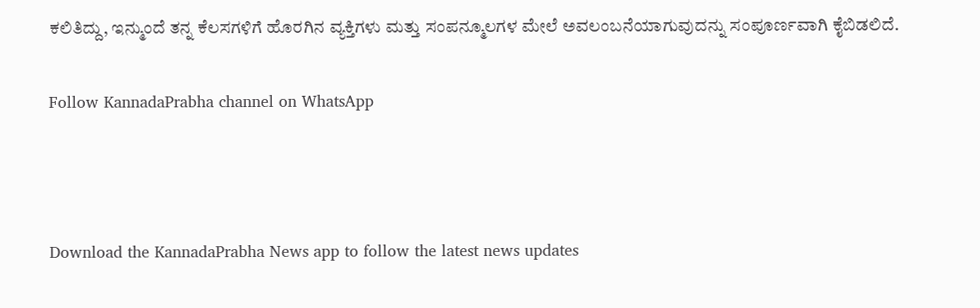ಕಲಿತಿದ್ದು, ಇನ್ಮುಂದೆ ತನ್ನ ಕೆಲಸಗಳಿಗೆ ಹೊರಗಿನ ವ್ಯಕ್ತಿಗಳು ಮತ್ತು ಸಂಪನ್ಮೂಲಗಳ ಮೇಲೆ ಅವಲಂಬನೆಯಾಗುವುದನ್ನು ಸಂಪೂರ್ಣವಾಗಿ ಕೈಬಿಡಲಿದೆ.

Follow KannadaPrabha channel on WhatsApp



Download the KannadaPrabha News app to follow the latest news updates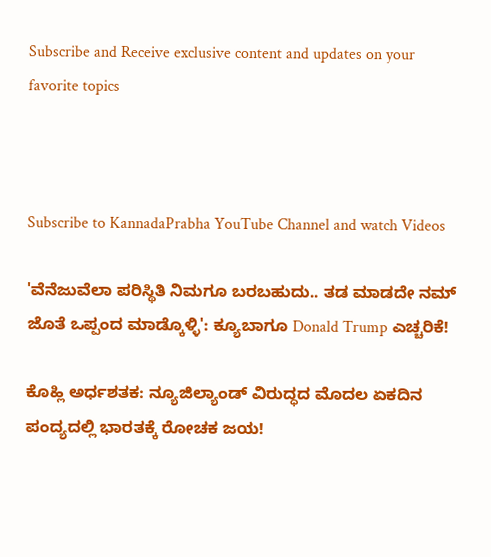Subscribe and Receive exclusive content and updates on your favorite topics



Subscribe to KannadaPrabha YouTube Channel and watch Videos

'ವೆನೆಜುವೆಲಾ ಪರಿಸ್ಥಿತಿ ನಿಮಗೂ ಬರಬಹುದು.. ತಡ ಮಾಡದೇ ನಮ್ ಜೊತೆ ಒಪ್ಪಂದ ಮಾಡ್ಕೊಳ್ಳಿ': ಕ್ಯೂಬಾಗೂ Donald Trump ಎಚ್ಚರಿಕೆ!

ಕೊಹ್ಲಿ ಅರ್ಧಶತಕ: ನ್ಯೂಜಿಲ್ಯಾಂಡ್ ವಿರುದ್ಧದ ಮೊದಲ ಏಕದಿನ ಪಂದ್ಯದಲ್ಲಿ ಭಾರತಕ್ಕೆ ರೋಚಕ ಜಯ!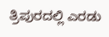ತ್ರಿಪುರದಲ್ಲಿ ಎರಡು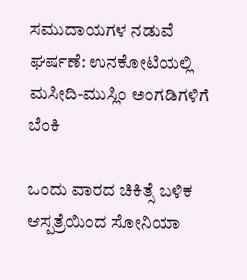ಸಮುದಾಯಗಳ ನಡುವೆ ಘರ್ಷಣೆ: ಉನಕೋಟಿಯಲ್ಲಿ ಮಸೀದಿ-ಮುಸ್ಲಿಂ ಅಂಗಡಿಗಳಿಗೆ ಬೆಂಕಿ

ಒಂದು ವಾರದ ಚಿಕಿತ್ಸೆ ಬಳಿಕ ಆಸ್ಪತ್ರೆಯಿಂದ ಸೋನಿಯಾ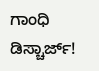ಗಾಂಧಿ ಡಿಸ್ಚಾರ್ಜ್!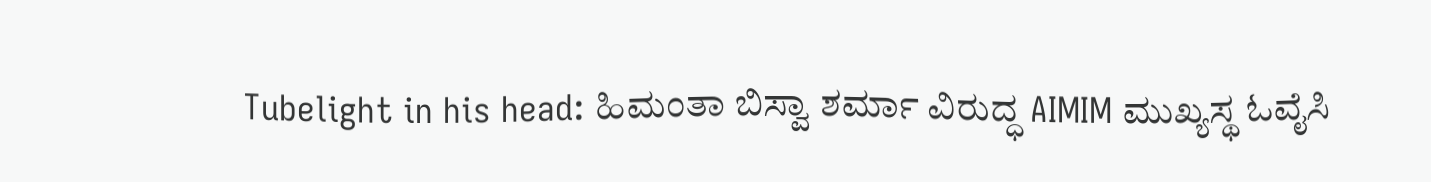Tubelight in his head: ಹಿಮಂತಾ ಬಿಸ್ವಾ ಶರ್ಮಾ ವಿರುದ್ಧ AIMIM ಮುಖ್ಯಸ್ಥ ಓವೈಸಿ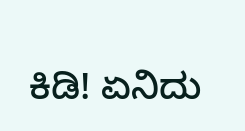ಕಿಡಿ! ಏನಿದು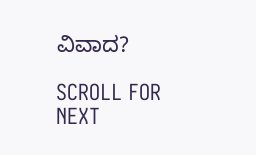ವಿವಾದ?

SCROLL FOR NEXT